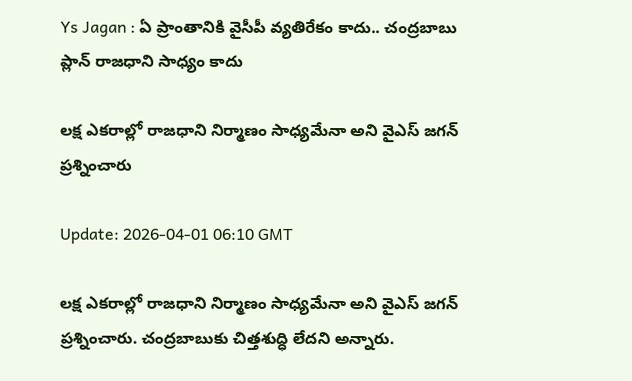Ys Jagan : ఏ ప్రాంతానికి వైసీపీ వ్యతిరేకం కాదు.. చంద్రబాబు ప్లాన్ రాజధాని సాధ్యం కాదు

లక్ష ఎకరాల్లో రాజధాని నిర్మాణం సాధ్యమేనా అని వైఎస్ జగన్ ప్రశ్నించారు

Update: 2026-04-01 06:10 GMT

లక్ష ఎకరాల్లో రాజధాని నిర్మాణం సాధ్యమేనా అని వైఎస్ జగన్ ప్రశ్నించారు. చంద్రబాబుకు చిత్తశుద్ధి లేదని అన్నారు.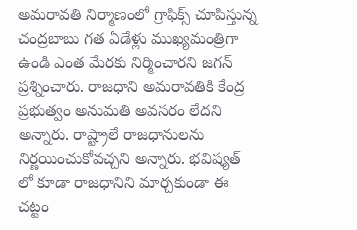అమరావతి నిర్మాణంలో గ్రాఫిక్స్ చూపిస్తున్న చంద్రబాబు గత ఏడేళ్లు ముఖ్యమంత్రిగా ఉండి ఎంత మేరకు నిర్మించారని జగన్ ప్రశ్నించారు. రాజధాని అమరావతికి కేంద్ర ప్రభుత్వం అనుమతి అవసరం లేదని అన్నారు. రాష్ట్రాలే రాజధానులను నిర్ణయించుకోవచ్చని అన్నారు. భవిష్యత్ లో కూడా రాజధానిని మార్చకుండా ఈ చట్టం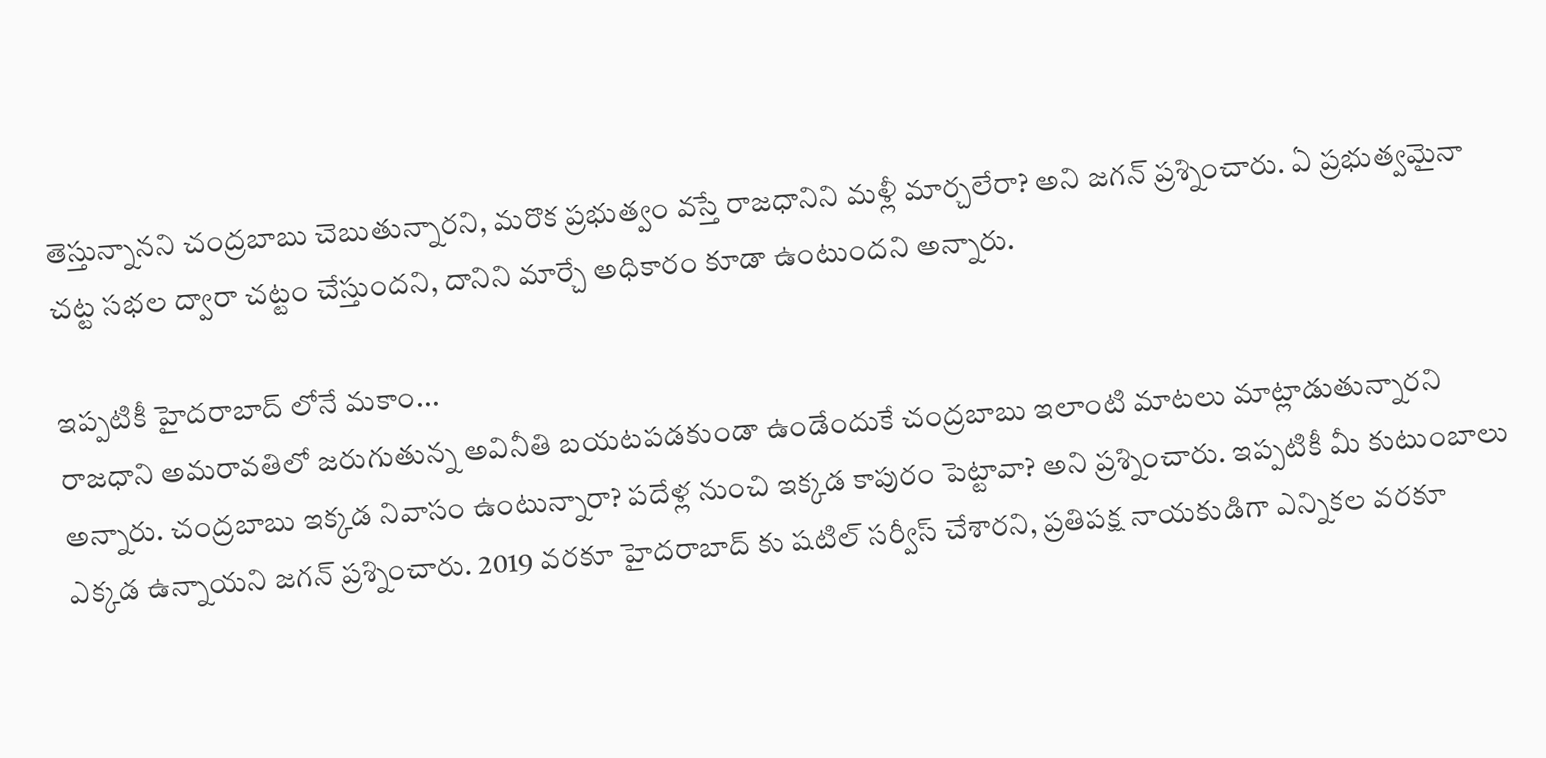తెస్తున్నానని చంద్రబాబు చెబుతున్నారని, మరొక ప్రభుత్వం వస్తే రాజధానిని మళ్లీ మార్చలేరా? అని జగన్ ప్రశ్నించారు. ఏ ప్రభుత్వమైనా చట్ట సభల ద్వారా చట్టం చేస్తుందని, దానిని మార్చే అధికారం కూడా ఉంటుందని అన్నారు.

ఇప్పటికీ హైదరాబాద్ లోనే మకాం...
రాజధాని అమరావతిలో జరుగుతున్న అవినీతి బయటపడకుండా ఉండేందుకే చంద్రబాబు ఇలాంటి మాటలు మాట్లాడుతున్నారని అన్నారు. చంద్రబాబు ఇక్కడ నివాసం ఉంటున్నారా? పదేళ్ల నుంచి ఇక్కడ కాపురం పెట్టావా? అని ప్రశ్నించారు. ఇప్పటికీ మీ కుటుంబాలు ఎక్కడ ఉన్నాయని జగన్ ప్రశ్నించారు. 2019 వరకూ హైదరాబాద్ కు షటిల్ సర్వీస్ చేశారని, ప్రతిపక్ష నాయకుడిగా ఎన్నికల వరకూ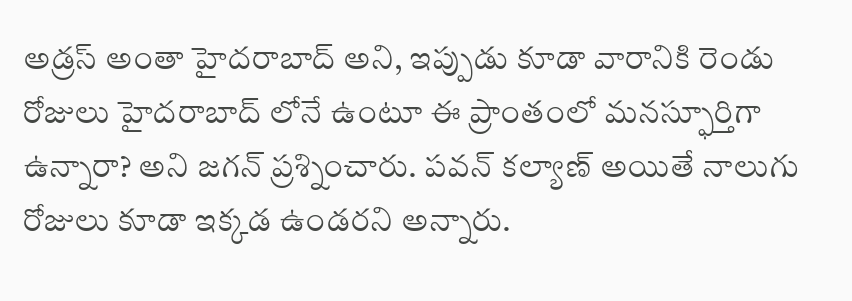అడ్రస్ అంతా హైదరాబాద్ అని, ఇప్పుడు కూడా వారానికి రెండు రోజులు హైదరాబాద్ లోనే ఉంటూ ఈ ప్రాంతంలో మనస్ఫూర్తిగా ఉన్నారా? అని జగన్ ప్రశ్నించారు. పవన్ కల్యాణ్ అయితే నాలుగు రోజులు కూడా ఇక్కడ ఉండరని అన్నారు.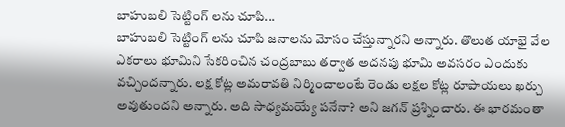బాహుబలి సెట్టింగ్ లను చూపి...
బాహుబలి సెట్టింగ్ లను చూపి జనాలను మోసం చేస్తున్నారని అన్నారు. తొలుత యాభై వేల ఎకరాలు భూమిని సేకరించిన చంద్రబాబు తర్వాత అదనపు భూమి అవసరం ఎందుకు వచ్చిందన్నారు. లక్ష కోట్ల అమరావతి నిర్మించాలంటే రెండు లక్షల కోట్ల రూపాయలు ఖర్చు అవుతుందని అన్నారు. అది సాధ్యమయ్యే పనేనా? అని జగన్ ప్రశ్నించారు. ఈ భారమంతా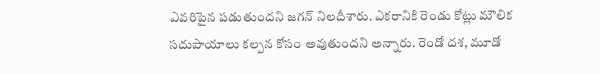ఎవరిపైన పడుతుందని జగన్ నిలదీశారు. ఎకరానికి రెండు కోట్లు మౌలిక సదుపాయాలు కల్పన కోసం అవుతుందని అన్నారు. రెండో దశ, మూడో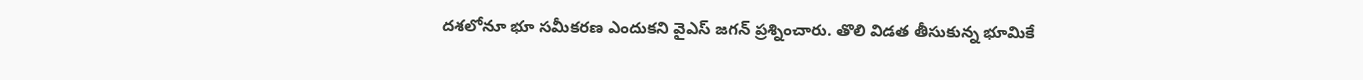దశలోనూ భూ సమీకరణ ఎందుకని వైఎస్ జగన్ ప్రశ్నించారు. తొలి విడత తీసుకున్న భూమికే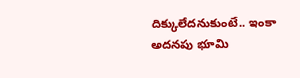దిక్కులేదనుకుంటే.. ఇంకా అదనపు భూమి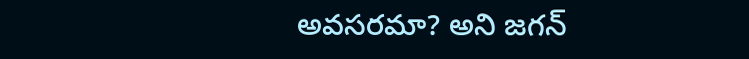అవసరమా? అని జగన్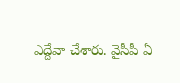ఎద్దేవా చేశారు. వైసీపీ ఏ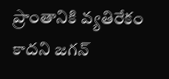ప్రాంతానికి వ్యతిరేకం కాదని జగన్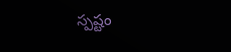స్పష్టం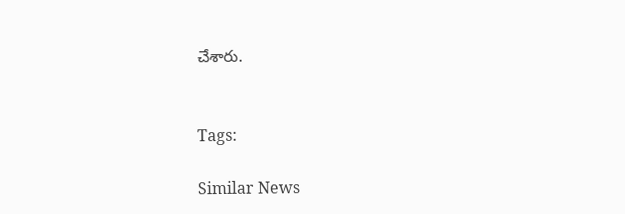చేశారు.


Tags:

Similar News